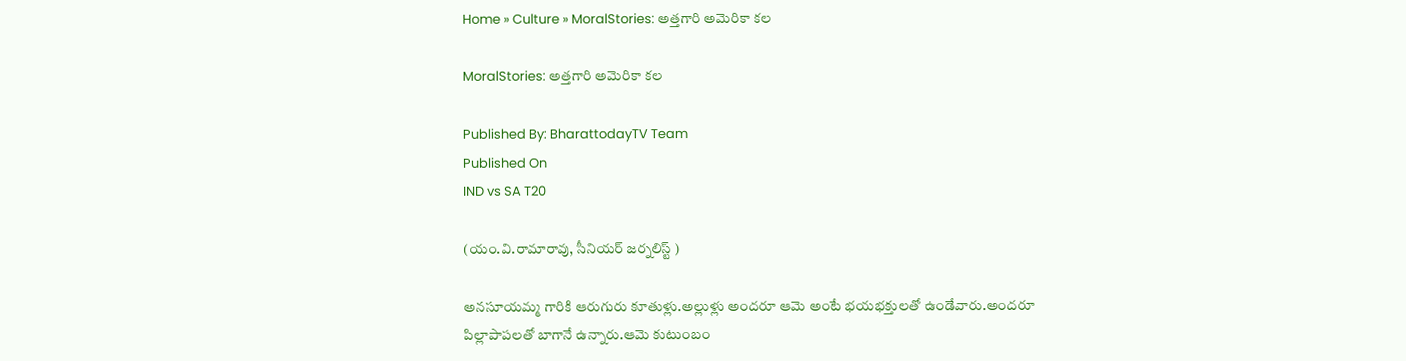Home » Culture » MoralStories: అత్తగారి అమెరికా కల

MoralStories: అత్తగారి అమెరికా కల

Published By: BharattodayTV Team
Published On
IND vs SA T20

(యం.వి.రామారావు, సీనియర్ జర్నలిస్ట్ )

అనసూయమ్మ గారికి ఆరుగురు కూతుళ్లు.అల్లుళ్లు అందరూ ఆమె అంటే భయభక్తులతో ఉండేవారు.అందరూ పిల్లాపాపలతో బాగానే ఉన్నారు.ఆమె కుటుంబం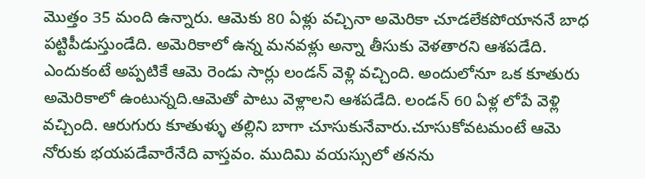మొత్తం 35 మంది ఉన్నారు. ఆమెకు 80 ఏళ్లు వచ్చినా అమెరికా చూడలేకపోయాననే బాధ పట్టిపీడుస్తుండేది. అమెరికాలో ఉన్న మనవళ్లు అన్నా తీసుకు వెళతారని ఆశపడేది. ఎందుకంటే అప్పటికే ఆమె రెండు సార్లు లండన్ వెళ్లి వచ్చింది. అందులోనూ ఒక కూతురు అమెరికాలో ఉంటున్నది.ఆమెతో పాటు వెళ్లాలని ఆశపడేది. లండన్ 60 ఏళ్ల లోపే వెళ్లి వచ్చింది. ఆరుగురు కూతుళ్ళు తల్లిని బాగా చూసుకునేవారు.చూసుకోవటమంటే ఆమె నోరుకు భయపడేవారేనేది వాస్తవం. ముదిమి వయస్సులో తనను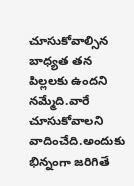చూసుకోవాల్సిన బాధ్యత తన పిల్లలకు ఉందని నమ్మేది.వారే చూసుకోవాలని వాదించేది.అందుకు భిన్నంగా జరిగితే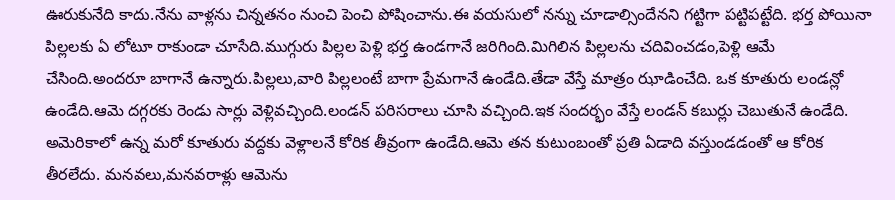ఊరుకునేది కాదు.నేను వాళ్లను చిన్నతనం నుంచి పెంచి పోషించాను.ఈ వయసులో నన్ను చూడాల్సిందేనని గట్టిగా పట్టిపట్టేది. భర్త పోయినా పిల్లలకు ఏ లోటూ రాకుండా చూసేది.ముగ్గురు పిల్లల పెళ్లి భర్త ఉండగానే జరిగింది.మిగిలిన పిల్లలను చదివించడం,పెళ్లి ఆమే చేసింది.అందరూ బాగానే ఉన్నారు.పిల్లలు,వారి పిల్లలంటే బాగా ప్రేమగానే ఉండేది.తేడా వేస్తే మాత్రం ఝాడించేది. ఒక కూతురు లండన్లో ఉండేది.ఆమె దగ్గరకు రెండు సార్లు వెళ్లివచ్చింది.లండన్ పరిసరాలు చూసి వచ్చింది.ఇక సందర్భం వేస్తే లండన్ కబుర్లు చెబుతునే ఉండేది. అమెరికాలో ఉన్న మరో కూతురు వద్దకు వెళ్లాలనే కోరిక తీవ్రంగా ఉండేది.ఆమె తన కుటుంబంతో ప్రతి ఏడాది వస్తుండడంతో ఆ కోరిక తీరలేదు. మనవలు,మనవరాళ్లు ఆమెను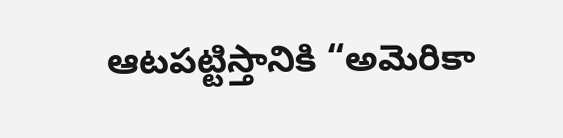ఆటపట్టిస్తానికి “అమెరికా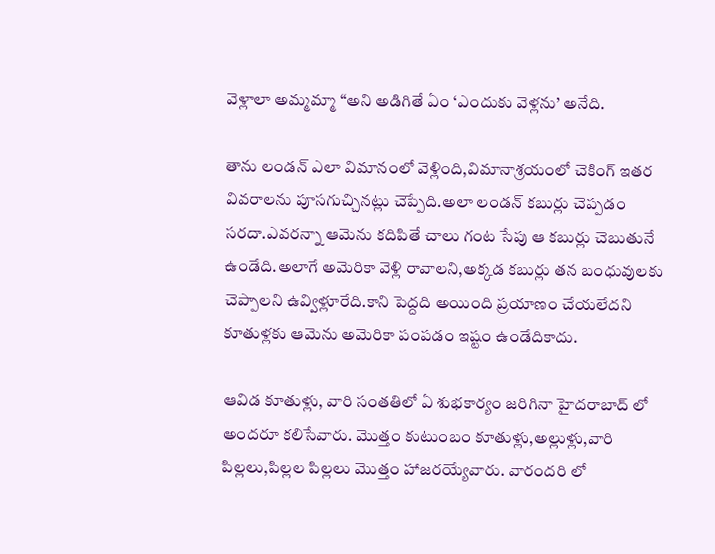వెళ్లాలా అమ్మమ్మా “అని అడిగితే ఏం ‘ఎందుకు వెళ్లను’ అనేది.

తాను లండన్ ఎలా విమానంలో వెళ్లింది,విమానాశ్రయంలో చెకింగ్ ఇతర వివరాలను పూసగుచ్చినట్లు చెప్పేది.అలా లండన్ కబుర్లు చెప్పడం సరదా.ఎవరన్నా ఆమెను కదిపితే చాలు గంట సేపు ఆ కబుర్లు చెబుతునే ఉండేది.అలాగే అమెరికా వెళ్లి రావాలని,అక్కడ కబుర్లు తన బంధువులకు చెప్పాలని ఉవ్విళ్లూరేది.కాని పెద్దది అయింది ప్రయాణం చేయలేదని కూతుళ్లకు ఆమెను అమెరికా పంపడం ఇష్టం ఉండేదికాదు.

ఆవిడ కూతుళ్లు, వారి సంతతిలో ఏ శుభకార్యం జరిగినా హైదరాబాద్ లో అందరూ కలిసేవారు. మొత్తం కుటుంబం కూతుళ్లు,అల్లుళ్లు,వారి పిల్లలు,పిల్లల పిల్లలు మొత్తం హాజరయ్యేవారు. వారందరి లో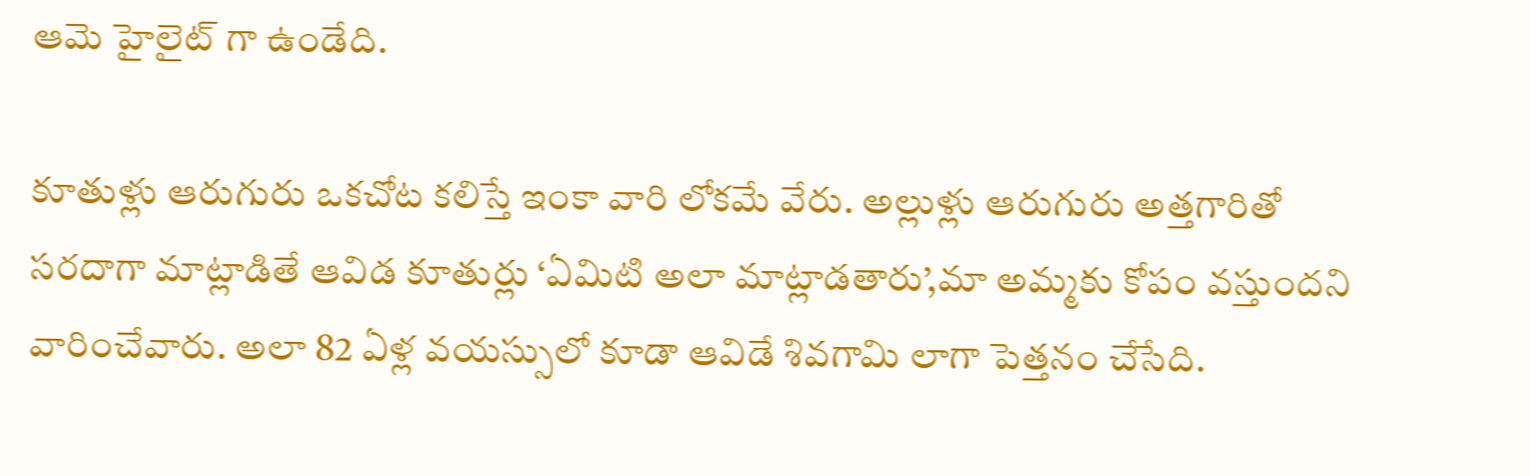ఆమె హైలైట్ గా ఉండేది.

కూతుళ్లు ఆరుగురు ఒకచోట కలిస్తే ఇంకా వారి లోకమే వేరు. అల్లుళ్లు ఆరుగురు అత్తగారితో సరదాగా మాట్లాడితే ఆవిడ కూతుర్లు ‘ఏమిటి అలా మాట్లాడతారు’,మా అమ్మకు కోపం వస్తుందని వారించేవారు. అలా 82 ఏళ్ల వయస్సులో కూడా ఆవిడే శివగామి లాగా పెత్తనం చేసేది.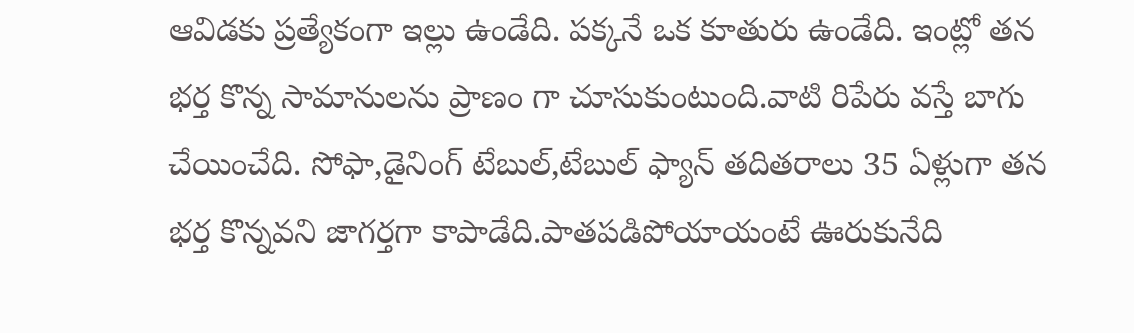ఆవిడకు ప్రత్యేకంగా ఇల్లు ఉండేది. పక్కనే ఒక కూతురు ఉండేది. ఇంట్లో తన భర్త కొన్న సామానులను ప్రాణం గా చూసుకుంటుంది.వాటి రిపేరు వస్తే బాగు చేయించేది. సోఫా,డైనింగ్ టేబుల్,టేబుల్ ఫ్యాన్ తదితరాలు 35 ఏళ్లుగా తన భర్త కొన్నవని జాగర్తగా కాపాడేది.పాతపడిపోయాయంటే ఊరుకునేది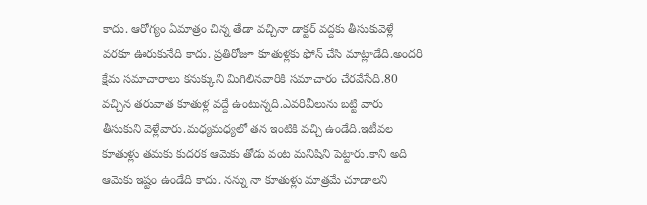కాదు. ఆరోగ్యం ఏమాత్రం చిన్న తేడా వచ్చినా డాక్టర్ వద్దకు తీసుకువెళ్లే వరకూ ఊరుకునేది కాదు. ప్రతిరోజూ కూతుళ్లకు ఫోన్ చేసి మాట్లాడేది.అందరి క్షేమ సమాచారాలు కనుక్కుని మిగిలినవారికి సమాచారం చేరవేసేది.80 వచ్చిన తరువాత కూతుళ్ల వద్దే ఉంటున్నది.ఎవరివీలును బట్టి వారు తీసుకుని వెళ్లేవారు.మధ్యమధ్యలో తన ఇంటికి వచ్చి ఉండేది.ఇటీవల కూతుళ్లు తమకు కుదరక ఆమెకు తోడు వంట మనిషిని పెట్టారు.కాని అది ఆమెకు ఇష్టం ఉండేది కాదు. నన్ను నా కూతుళ్లు మాత్రమే చూడాలని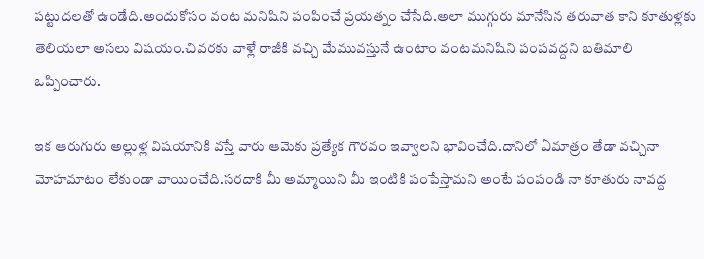పట్టుదలతో ఉండేది.అందుకోసం వంట మనిషిని పంపించే ప్రయత్నం చేసేది.అలా ముగ్గురు మానేసిన తరువాత కాని కూతుళ్లకు తెలియలా అసలు విషయం.చివరకు వాళ్లే రాజీకి వచ్చి మేమువస్తునే ఉంటాం వంటమనిషిని పంపవద్దని బతిమాలి ఒప్పించారు.

ఇక ఆరుగురు అల్లుళ్ల విషయానికి వస్తే వారు ఆమెకు ప్రత్యేక గౌరవం ఇవ్వాలని భావించేది.దానిలో ఏమాత్రం తేడా వచ్చినా మోహమాటం లేకుండా వాయించేది.సరదాకి మీ అమ్మాయిని మీ ఇంటికి పంపేస్తామని అంటే పంపండి నా కూతురు నావద్ద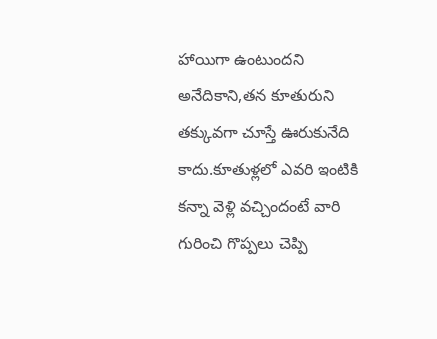హాయిగా ఉంటుందని అనేదికాని,తన కూతురుని తక్కువగా చూస్తే ఊరుకునేది కాదు.కూతుళ్లలో ఎవరి ఇంటికి కన్నా వెళ్లి వచ్చిందంటే వారి గురించి గొప్పలు చెప్పి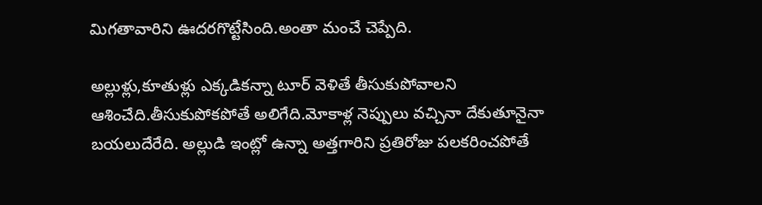మిగతావారిని ఊదరగొట్టేసింది.అంతా మంచే చెప్పేది.

అల్లుళ్లు,కూతుళ్లు ఎక్కడికన్నా టూర్ వెళితే తీసుకుపోవాలని ఆశించేది.తీసుకుపోకపోతే అలిగేది.మోకాళ్ల నెప్పులు వచ్చినా దేకుతూనైనా బయలుదేరేది. అల్లుడి ఇంట్లో ఉన్నా అత్తగారిని ప్రతిరోజు పలకరించపోతే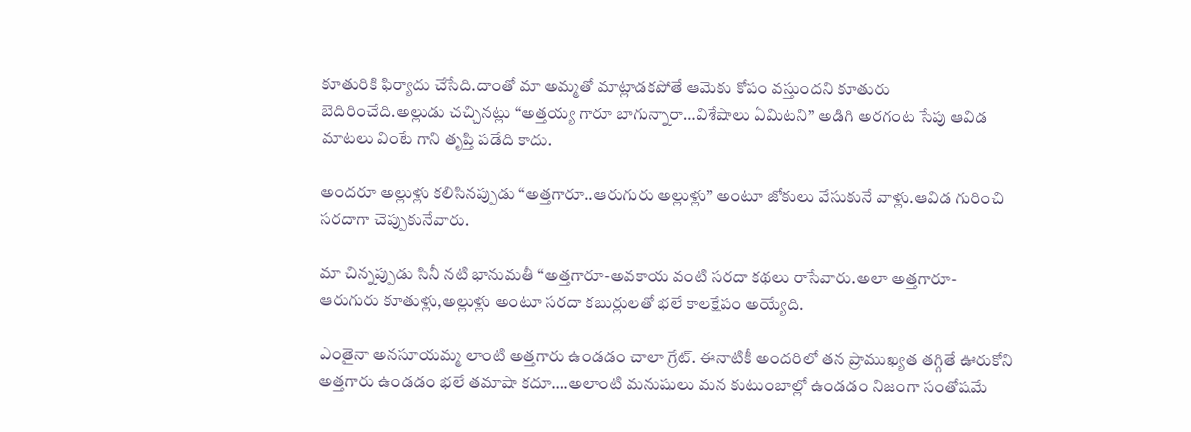కూతురికి ఫిర్యాదు చేసేది.దాంతో మా అమ్మతో మాట్లాడకపోతే ఆమెకు కోపం వస్తుందని కూతురు బెదిరించేది.అల్లుడు చచ్చినట్లు “అత్తయ్య గారూ బాగున్నారా…విశేషాలు ఏమిటని” అడిగి అరగంట సేపు ఆవిడ మాటలు వింటే గాని తృప్తి పడేది కాదు.

అందరూ అల్లుళ్లు కలిసినప్పుడు “అత్తగారూ..ఆరుగురు అల్లుళ్లు” అంటూ జోకులు వేసుకునే వాళ్లు.ఆవిడ గురించి సరదాగా చెప్పుకునేవారు.

మా చిన్నప్పుడు సినీ నటి భానుమతీ “అత్తగారూ-అవకాయ వంటి సరదా కథలు రాసేవారు.అలా అత్తగారూ- ఆరుగురు కూతుళ్లు,అల్లుళ్లు అంటూ సరదా కబుర్లులతో భలే కాలక్షేపం అయ్యేది.

ఎంతైనా అనసూయమ్మ లాంటి అత్తగారు ఉండడం చాలా గ్రేట్. ఈనాటికీ అందరిలో తన ప్రాముఖ్యత తగ్గితే ఊరుకోని అత్తగారు ఉండడం భలే తమాషా కదూ….అలాంటి మనుషులు మన కుటుంబాల్లో ఉండడం నిజంగా సంతోషమే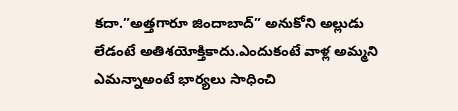కదా.”అత్తగారూ జిందాబాద్” అనుకోని అల్లుడు లేడంటే అతిశయోక్తికాదు.ఎందుకంటే వాళ్ల అమ్మని ఎమన్నాఅంటే భార్యలు సాధించి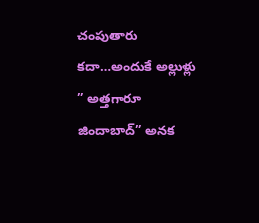చంపుతారు కదా…అందుకే అల్లుళ్లు ” అత్తగారూ జిందాబాద్” అనక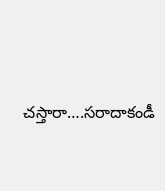చస్తారా….సరాదాకండీ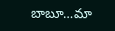బాబూ…మా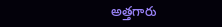అత్తగారు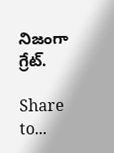నిజంగా గ్రేట్.

Share to...